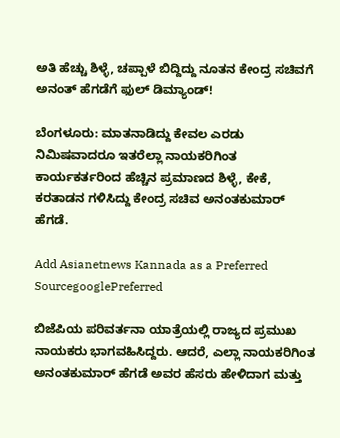ಅತಿ ಹೆಚ್ಚು ಶಿಳ್ಳೆ, ಚಪ್ಪಾಳೆ ಬಿದ್ದಿದ್ದು ನೂತನ ಕೇಂದ್ರ ಸಚಿವಗೆ ಅನಂತ್ ಹೆಗಡೆಗೆ ಫುಲ್ ಡಿಮ್ಯಾಂಡ್!

ಬೆಂಗಳೂರು: ಮಾತನಾಡಿದ್ದು ಕೇವಲ ಎರಡು ನಿಮಿಷವಾದರೂ ಇತರೆಲ್ಲಾ ನಾಯಕರಿಗಿಂತ ಕಾರ್ಯಕರ್ತರಿಂದ ಹೆಚ್ಚಿನ ಪ್ರಮಾಣದ ಶಿಳ್ಳೆ, ಕೇಕೆ, ಕರತಾಡನ ಗಳಿಸಿದ್ದು ಕೇಂದ್ರ ಸಚಿವ ಅನಂತಕುಮಾರ್ ಹೆಗಡೆ.

Add Asianetnews Kannada as a Preferred SourcegooglePreferred

ಬಿಜೆಪಿಯ ಪರಿವರ್ತನಾ ಯಾತ್ರೆಯಲ್ಲಿ ರಾಜ್ಯದ ಪ್ರಮುಖ ನಾಯಕರು ಭಾಗವಹಿಸಿದ್ದರು. ಆದರೆ, ಎಲ್ಲಾ ನಾಯಕರಿಗಿಂತ ಅನಂತಕುಮಾರ್ ಹೆಗಡೆ ಅವರ ಹೆಸರು ಹೇಳಿದಾಗ ಮತ್ತು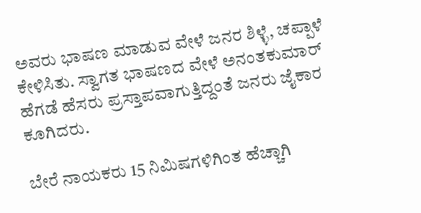ಅವರು ಭಾಷಣ ಮಾಡುವ ವೇಳೆ ಜನರ ಶಿಳ್ಳೆ, ಚಪ್ಪಾಳೆ ಕೇಳಿಸಿತು. ಸ್ವಾಗತ ಭಾಷಣದ ವೇಳೆ ಅನಂತಕುಮಾರ್ ಹೆಗಡೆ ಹೆಸರು ಪ್ರಸ್ತಾಪವಾಗುತ್ತಿದ್ದಂತೆ ಜನರು ಜೈಕಾರ ಕೂಗಿದರು.

ಬೇರೆ ನಾಯಕರು 15 ನಿಮಿಷಗಳಿಗಿಂತ ಹೆಚ್ಚಾಗಿ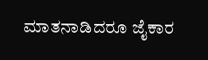ಮಾತನಾಡಿದರೂ ಜೈಕಾರ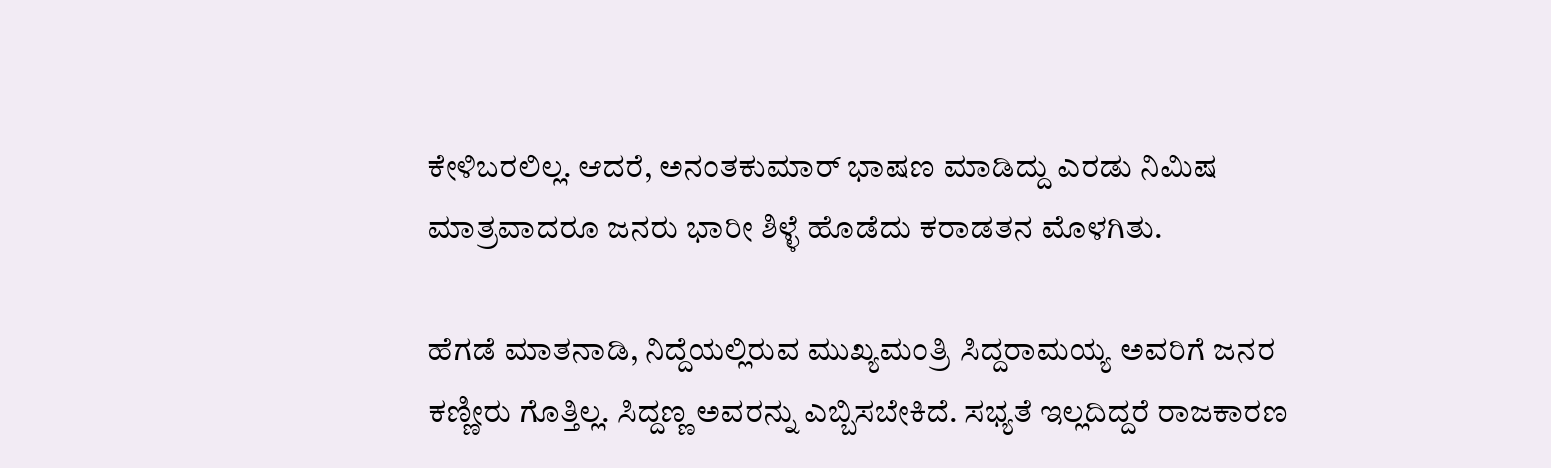ಕೇಳಿಬರಲಿಲ್ಲ. ಆದರೆ, ಅನಂತಕುಮಾರ್ ಭಾಷಣ ಮಾಡಿದ್ದು ಎರಡು ನಿಮಿಷ ಮಾತ್ರವಾದರೂ ಜನರು ಭಾರೀ ಶಿಳ್ಳೆ ಹೊಡೆದು ಕರಾಡತನ ಮೊಳಗಿತು.

ಹೆಗಡೆ ಮಾತನಾಡಿ, ನಿದ್ದೆಯಲ್ಲಿರುವ ಮುಖ್ಯಮಂತ್ರಿ ಸಿದ್ದರಾಮಯ್ಯ ಅವರಿಗೆ ಜನರ ಕಣ್ಣೀರು ಗೊತ್ತಿಲ್ಲ. ಸಿದ್ದಣ್ಣ ಅವರನ್ನು ಎಬ್ಬಿಸಬೇಕಿದೆ. ಸಭ್ಯತೆ ಇಲ್ಲದಿದ್ದರೆ ರಾಜಕಾರಣ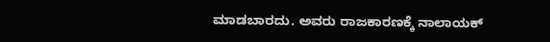ಮಾಡಬಾರದು. ಅವರು ರಾಜಕಾರಣಕ್ಕೆ ನಾಲಾಯಕ್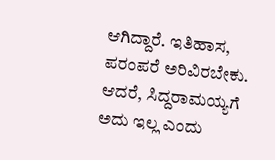ಆಗಿದ್ದಾರೆ. ಇತಿಹಾಸ, ಪರಂಪರೆ ಅರಿವಿರಬೇಕು. ಆದರೆ, ಸಿದ್ದರಾಮಯ್ಯಗೆ ಅದು ಇಲ್ಲ ಎಂದು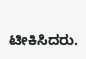ಟೀಕಿಸಿದರು.